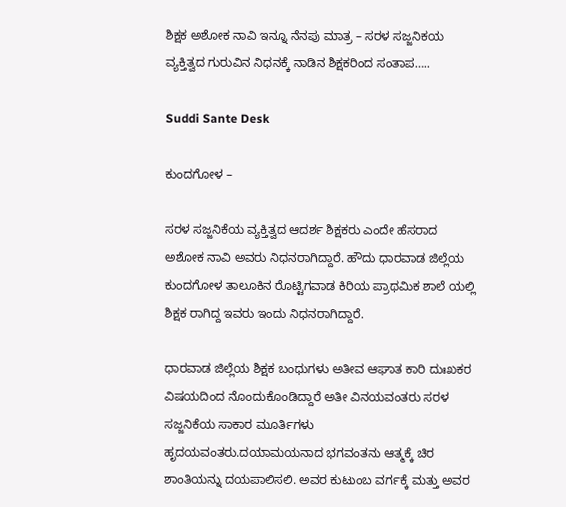ಶಿಕ್ಷಕ ಅಶೋಕ ನಾವಿ ಇನ್ನೂ ನೆನಪು ಮಾತ್ರ – ಸರಳ ಸಜ್ಜನಿಕಯ ವ್ಯಕ್ತಿತ್ವದ ಗುರುವಿನ ನಿಧನಕ್ಕೆ ನಾಡಿನ ಶಿಕ್ಷಕರಿಂದ ಸಂತಾಪ…..

Suddi Sante Desk

ಕುಂದಗೋಳ –

ಸರಳ ಸಜ್ಜನಿಕೆಯ ವ್ಯಕ್ತಿತ್ವದ ಆದರ್ಶ ಶಿಕ್ಷಕರು ಎಂದೇ ಹೆಸರಾದ ಅಶೋಕ ನಾವಿ ಅವರು ನಿಧನರಾಗಿದ್ದಾರೆ. ಹೌದು ಧಾರವಾಡ ಜಿಲ್ಲೆಯ ಕುಂದಗೋಳ ತಾಲೂಕಿನ ರೊಟ್ಟಿಗವಾಡ ಕಿರಿಯ ಪ್ರಾಥಮಿಕ ಶಾಲೆ ಯಲ್ಲಿ ಶಿಕ್ಷಕ ರಾಗಿದ್ದ ಇವರು ಇಂದು ನಿಧನರಾಗಿದ್ದಾರೆ.

ಧಾರವಾಡ ಜಿಲ್ಲೆಯ ಶಿಕ್ಷಕ ಬಂಧುಗಳು ಅತೀವ ಆಘಾತ ಕಾರಿ ದುಃಖಕರ ವಿಷಯದಿಂದ ನೊಂದುಕೊಂಡಿದ್ದಾರೆ ಅತೀ ವಿನಯವಂತರು ಸರಳ ಸಜ್ಜನಿಕೆಯ ಸಾಕಾರ ಮೂರ್ತಿಗಳು ಹೃದಯವಂತರು.ದಯಾಮಯನಾದ ಭಗವಂತನು ಆತ್ಮಕ್ಕೆ ಚಿರ ಶಾಂತಿಯನ್ನು ದಯಪಾಲಿಸಲಿ. ಅವರ ಕುಟುಂಬ ವರ್ಗಕ್ಕೆ ಮತ್ತು ಅವರ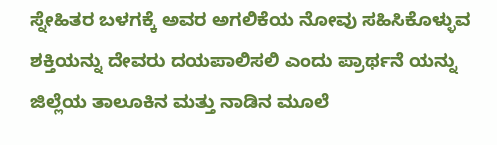ಸ್ನೇಹಿತರ ಬಳಗಕ್ಕೆ ಅವರ ಅಗಲಿಕೆಯ ನೋವು ಸಹಿಸಿಕೊಳ್ಳುವ ಶಕ್ತಿಯನ್ನು ದೇವರು ದಯಪಾಲಿಸಲಿ ಎಂದು ಪ್ರಾರ್ಥನೆ ಯನ್ನು ಜಿಲ್ಲೆಯ ತಾಲೂಕಿನ ಮತ್ತು ನಾಡಿನ ಮೂಲೆ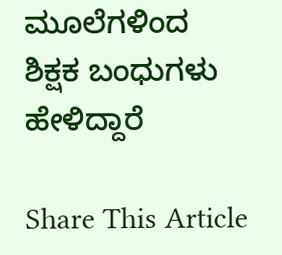ಮೂಲೆಗಳಿಂದ ಶಿಕ್ಷಕ ಬಂಧುಗಳು ಹೇಳಿದ್ದಾರೆ

Share This Article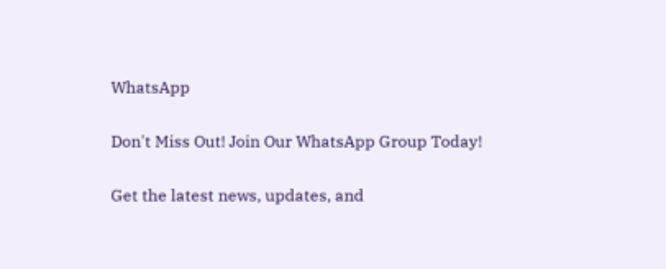WhatsApp

Don't Miss Out! Join Our WhatsApp Group Today!

Get the latest news, updates, and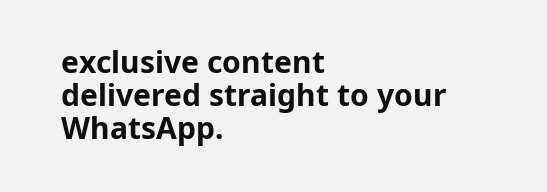exclusive content delivered straight to your WhatsApp.